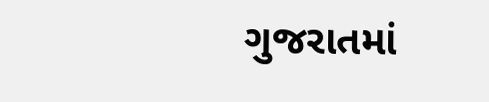ગુજરાતમાં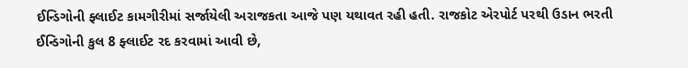ઈન્ડિગોની ફ્લાઈટ કામગીરીમાં સર્જાયેલી અરાજકતા આજે પણ યથાવત રહી હતી. રાજકોટ એરપોર્ટ પરથી ઉડાન ભરતી ઈન્ડિગોની કુલ 8 ફ્લાઈટ રદ કરવામાં આવી છે,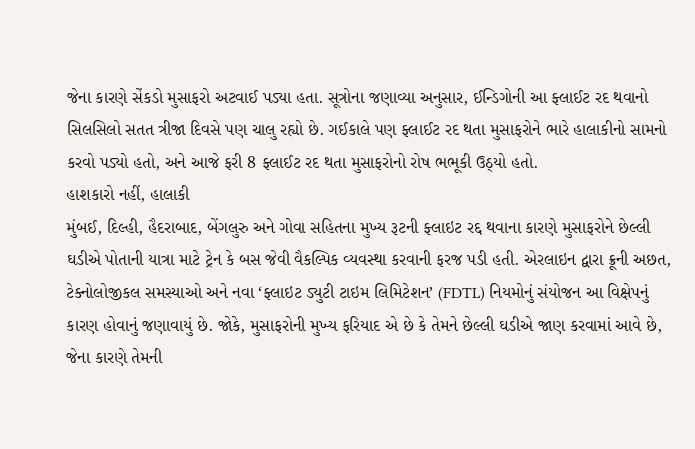જેના કારણે સેંકડો મુસાફરો અટવાઈ પડ્યા હતા. સૂત્રોના જણાવ્યા અનુસાર, ઈન્ડિગોની આ ફ્લાઈટ રદ થવાનો સિલસિલો સતત ત્રીજા દિવસે પણ ચાલુ રહ્યો છે. ગઈકાલે પણ ફ્લાઈટ રદ થતા મુસાફરોને ભારે હાલાકીનો સામનો કરવો પડ્યો હતો, અને આજે ફરી 8 ફ્લાઈટ રદ થતા મુસાફરોનો રોષ ભભૂકી ઉઠ્યો હતો.
હાશકારો નહીં, હાલાકી
મુંબઈ, દિલ્હી, હૈદરાબાદ, બેંગલુરુ અને ગોવા સહિતના મુખ્ય રૂટની ફ્લાઇટ રદ્દ થવાના કારણે મુસાફરોને છેલ્લી ઘડીએ પોતાની યાત્રા માટે ટ્રેન કે બસ જેવી વૈકલ્પિક વ્યવસ્થા કરવાની ફરજ પડી હતી. એરલાઇન દ્વારા ક્રૂની અછત, ટેક્નોલોજીકલ સમસ્યાઓ અને નવા ‘ફ્લાઇટ ડ્યુટી ટાઇમ લિમિટેશન’ (FDTL) નિયમોનું સંયોજન આ વિક્ષેપનું કારણ હોવાનું જણાવાયું છે. જોકે, મુસાફરોની મુખ્ય ફરિયાદ એ છે કે તેમને છેલ્લી ઘડીએ જાણ કરવામાં આવે છે, જેના કારણે તેમની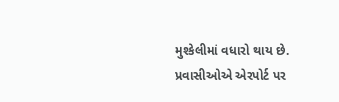મુશ્કેલીમાં વધારો થાય છે. પ્રવાસીઓએ એરપોર્ટ પર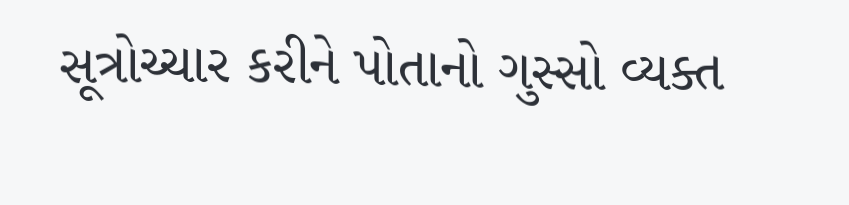સૂત્રોચ્ચાર કરીને પોતાનો ગુસ્સો વ્યક્ત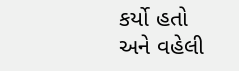કર્યો હતો અને વહેલી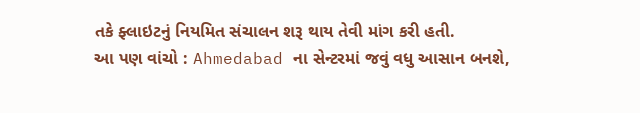તકે ફ્લાઇટનું નિયમિત સંચાલન શરૂ થાય તેવી માંગ કરી હતી.
આ પણ વાંચો : Ahmedabad ના સેન્ટરમાં જવું વધુ આસાન બનશે,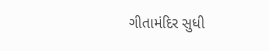ગીતામંદિર સુધી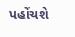પહોંચશે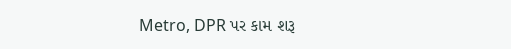Metro, DPR પર કામ શરૂ